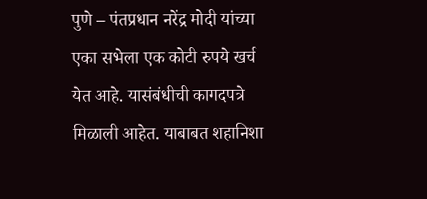पुणे – पंतप्रधान नरेंद्र मोदी यांच्या एका सभेला एक कोटी रुपये खर्च येत आहे. यासंबंधीची कागदपत्रे मिळाली आहेत. याबाबत शहानिशा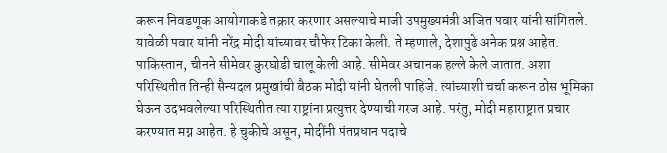करून निवडणूक आयोगाकडे तक्रार करणार असल्याचे माजी उपमुख्यमंत्री अजित पवार यांनी सांगितले. यावेळी पवार यांनी नरेंद्र मोदी यांच्यावर चौफेर टिका केली. ते म्हणाले, देशापुढे अनेक प्रश्न आहेत. पाकिस्तान, चीनने सीमेवर कुरघोडी चालू केली आहे. सीमेवर अचानक हल्ले केले जातात. अशा परिस्थितीत तिन्ही सैन्यदल प्रमुखांची बैठक मोदी यांनी घेतली पाहिजे. त्यांच्याशी चर्चा करून ठोस भूमिका घेऊन उदभवलेल्या परिस्थितीत त्या राष्ट्रांना प्रत्युत्तर देण्याची गरज आहे. परंतु, मोदी महाराष्ट्रात प्रचार करण्यात मग्न आहेत. हे चुकीचे असून, मोदींनी पंतप्रधान पदाचे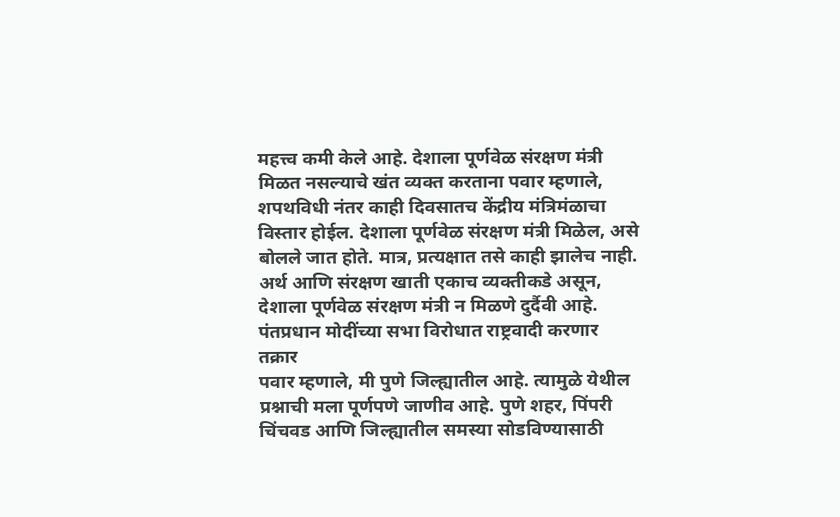महत्त्व कमी केले आहे. देशाला पूर्णवेळ संरक्षण मंत्री मिळत नसल्याचे खंत व्यक्त करताना पवार म्हणाले, शपथविधी नंतर काही दिवसातच केंद्रीय मंत्रिमंळाचा विस्तार होईल. देशाला पूर्णवेळ संरक्षण मंत्री मिळेल, असे बोलले जात होते. मात्र, प्रत्यक्षात तसे काही झालेच नाही. अर्थ आणि संरक्षण खाती एकाच व्यक्तीकडे असून, देशाला पूर्णवेळ संरक्षण मंत्री न मिळणे दुर्दैवी आहे.
पंतप्रधान मोदींच्या सभा विरोधात राष्ट्रवादी करणार तक्रार
पवार म्हणाले, मी पुणे जिल्ह्यातील आहे. त्यामुळे येथील प्रश्नाची मला पूर्णपणे जाणीव आहे. पुणे शहर, पिंपरी चिंचवड आणि जिल्ह्यातील समस्या सोडविण्यासाठी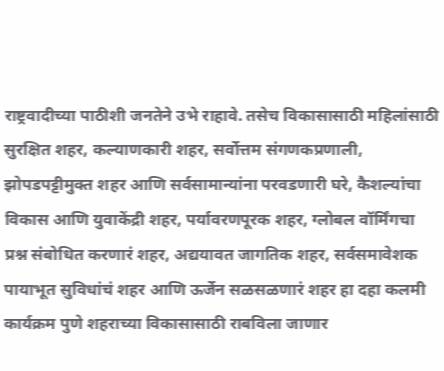राष्ट्रवादीच्या पाठीशी जनतेने उभे राहावे. तसेच विकासासाठी महिलांसाठी सुरक्षित शहर, कल्याणकारी शहर, सर्वोत्तम संगणकप्रणाली, झोपडपट्टीमुक्त शहर आणि सर्वसामान्यांना परवडणारी घरे, कैशल्यांचा विकास आणि युवाकेंद्री शहर, पर्यावरणपूरक शहर, ग्लोबल वॉर्मिंगचा प्रश्न संबोधित करणारं शहर, अद्ययावत जागतिक शहर, सर्वसमावेशक पायाभूत सुविधांचं शहर आणि ऊर्जेन सळसळणारं शहर हा दहा कलमी कार्यक्रम पुणे शहराच्या विकासासाठी राबविला जाणार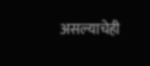असल्याचेही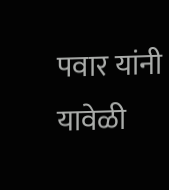पवार यांनी यावेळी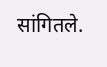सांगितले.